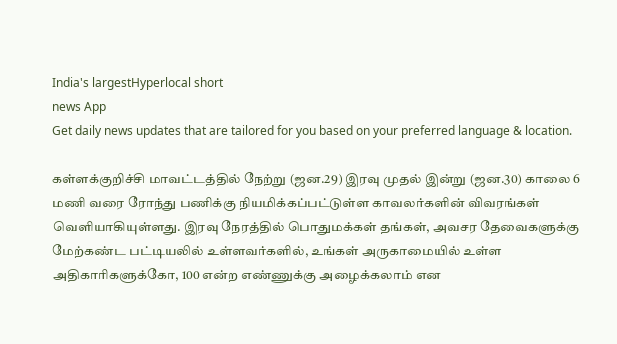India's largestHyperlocal short
news App
Get daily news updates that are tailored for you based on your preferred language & location.

கள்ளக்குறிச்சி மாவட்டத்தில் நேற்று (ஜன.29) இரவு முதல் இன்று (ஜன.30) காலை 6 மணி வரை ரோந்து பணிக்கு நியமிக்கப்பட்டுள்ள காவலர்களின் விவரங்கள் வெளியாகியுள்ளது. இரவு நேரத்தில் பொதுமக்கள் தங்கள், அவசர தேவைகளுக்கு மேற்கண்ட பட்டியலில் உள்ளவர்களில், உங்கள் அருகாமையில் உள்ள அதிகாரிகளுக்கோ, 100 என்ற எண்ணுக்கு அழைக்கலாம் என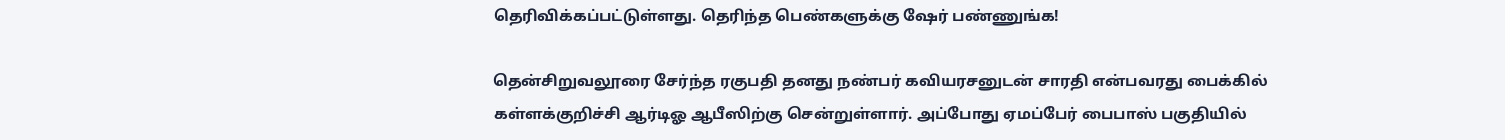தெரிவிக்கப்பட்டுள்ளது. தெரிந்த பெண்களுக்கு ஷேர் பண்ணுங்க!

தென்சிறுவலூரை சேர்ந்த ரகுபதி தனது நண்பர் கவியரசனுடன் சாரதி என்பவரது பைக்கில் கள்ளக்குறிச்சி ஆர்டிஓ ஆபீஸிற்கு சென்றுள்ளார். அப்போது ஏமப்பேர் பைபாஸ் பகுதியில்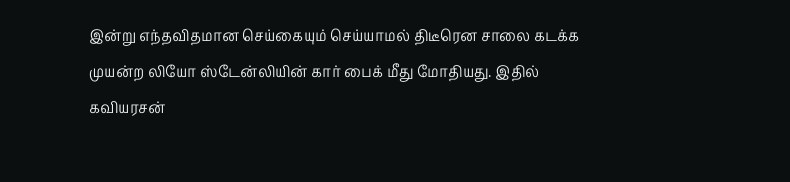இன்று எந்தவிதமான செய்கையும் செய்யாமல் திடீரென சாலை கடக்க முயன்ற லியோ ஸ்டேன்லியின் கார் பைக் மீது மோதியது. இதில் கவியரசன்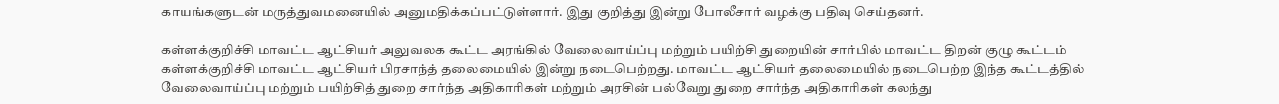காயங்களுடன் மருத்துவமனையில் அனுமதிக்கப்பட்டுள்ளார். இது குறித்து இன்று போலீசார் வழக்கு பதிவு செய்தனர்.

கள்ளக்குறிச்சி மாவட்ட ஆட்சியர் அலுவலக கூட்ட அரங்கில் வேலைவாய்ப்பு மற்றும் பயிற்சி துறையின் சார்பில் மாவட்ட திறன் குழு கூட்டம் கள்ளக்குறிச்சி மாவட்ட ஆட்சியர் பிரசாந்த் தலைமையில் இன்று நடைபெற்றது. மாவட்ட ஆட்சியர் தலைமையில் நடைபெற்ற இந்த கூட்டத்தில் வேலைவாய்ப்பு மற்றும் பயிற்சித் துறை சார்ந்த அதிகாரிகள் மற்றும் அரசின் பல்வேறு துறை சார்ந்த அதிகாரிகள் கலந்து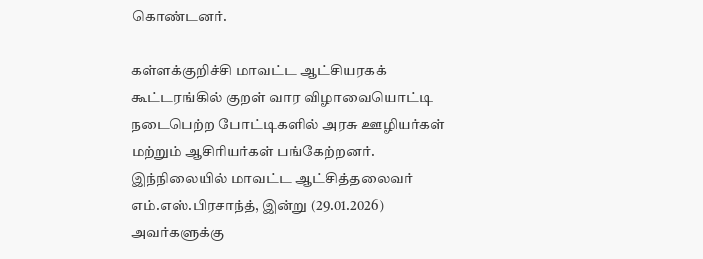கொண்டனர்.

கள்ளக்குறிச்சி மாவட்ட ஆட்சியரகக் கூட்டரங்கில் குறள் வார விழாவையொட்டி நடைபெற்ற போட்டிகளில் அரசு ஊழியர்கள் மற்றும் ஆசிரியர்கள் பங்கேற்றனர். இந்நிலையில் மாவட்ட ஆட்சித்தலைவர் எம்.எஸ்.பிரசாந்த், இன்று (29.01.2026) அவர்களுக்கு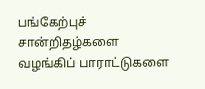பங்கேற்புச் சான்றிதழ்களை வழங்கிப் பாராட்டுகளை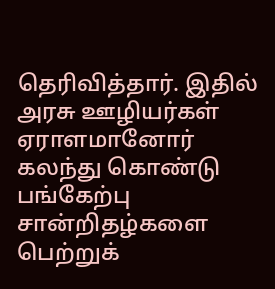தெரிவித்தார். இதில் அரசு ஊழியர்கள் ஏராளமானோர் கலந்து கொண்டு பங்கேற்பு சான்றிதழ்களை பெற்றுக்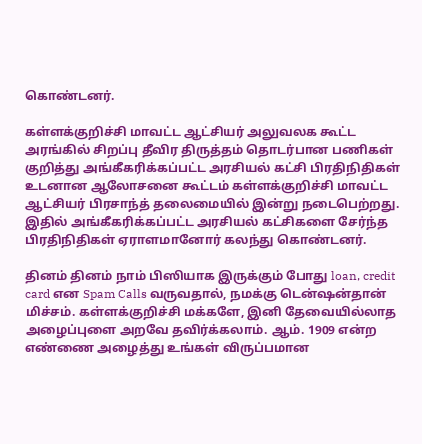கொண்டனர்.

கள்ளக்குறிச்சி மாவட்ட ஆட்சியர் அலுவலக கூட்ட அரங்கில் சிறப்பு தீவிர திருத்தம் தொடர்பான பணிகள் குறித்து அங்கீகரிக்கப்பட்ட அரசியல் கட்சி பிரதிநிதிகள் உடனான ஆலோசனை கூட்டம் கள்ளக்குறிச்சி மாவட்ட ஆட்சியர் பிரசாந்த் தலைமையில் இன்று நடைபெற்றது. இதில் அங்கீகரிக்கப்பட்ட அரசியல் கட்சிகளை சேர்ந்த பிரதிநிதிகள் ஏராளமானோர் கலந்து கொண்டனர்.

தினம் தினம் நாம் பிஸியாக இருக்கும் போது loan, credit card என Spam Calls வருவதால், நமக்கு டென்ஷன்தான் மிச்சம். கள்ளக்குறிச்சி மக்களே, இனி தேவையில்லாத அழைப்புளை அறவே தவிர்க்கலாம். ஆம். 1909 என்ற எண்ணை அழைத்து உங்கள் விருப்பமான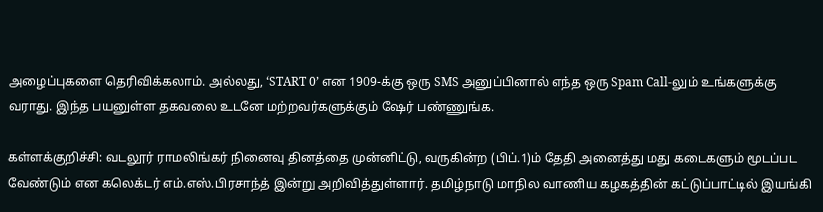அழைப்புகளை தெரிவிக்கலாம். அல்லது, ‘START 0’ என 1909-க்கு ஒரு SMS அனுப்பினால் எந்த ஒரு Spam Call-லும் உங்களுக்கு வராது. இந்த பயனுள்ள தகவலை உடனே மற்றவர்களுக்கும் ஷேர் பண்ணுங்க.

கள்ளக்குறிச்சி: வடலூர் ராமலிங்கர் நினைவு தினத்தை முன்னிட்டு, வருகின்ற (பிப்.1)ம் தேதி அனைத்து மது கடைகளும் மூடப்பட வேண்டும் என கலெக்டர் எம்.எஸ்.பிரசாந்த் இன்று அறிவித்துள்ளார். தமிழ்நாடு மாநில வாணிய கழகத்தின் கட்டுப்பாட்டில் இயங்கி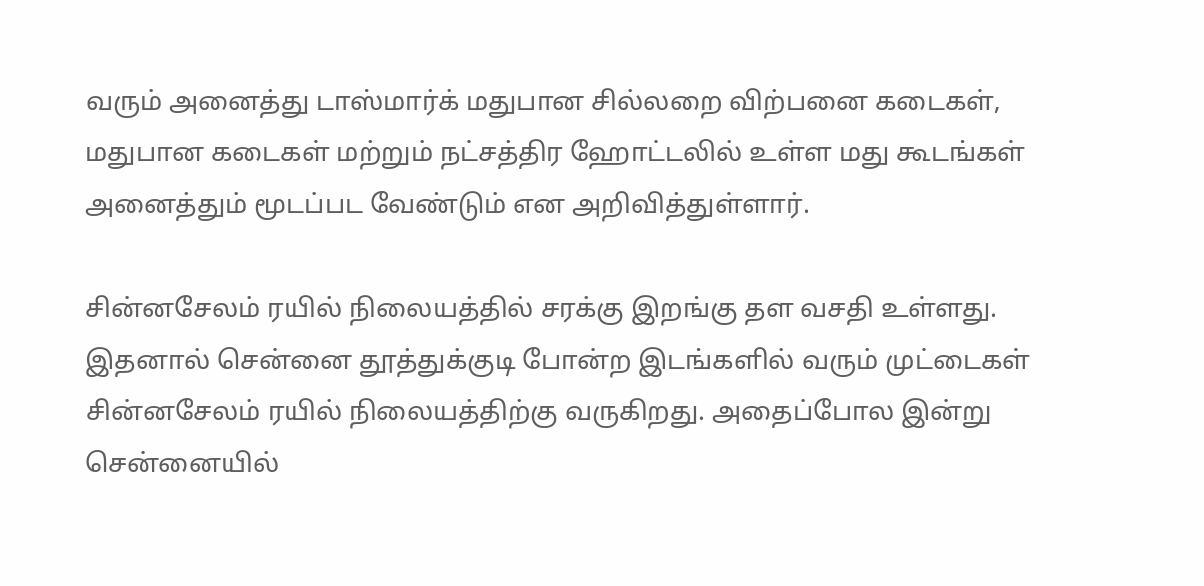வரும் அனைத்து டாஸ்மார்க் மதுபான சில்லறை விற்பனை கடைகள், மதுபான கடைகள் மற்றும் நட்சத்திர ஹோட்டலில் உள்ள மது கூடங்கள் அனைத்தும் மூடப்பட வேண்டும் என அறிவித்துள்ளார்.

சின்னசேலம் ரயில் நிலையத்தில் சரக்கு இறங்கு தள வசதி உள்ளது. இதனால் சென்னை தூத்துக்குடி போன்ற இடங்களில் வரும் முட்டைகள் சின்னசேலம் ரயில் நிலையத்திற்கு வருகிறது. அதைப்போல இன்று சென்னையில்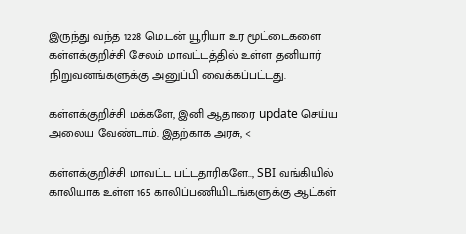இருந்து வந்த 1228 மெ.டன் யூரியா உர மூட்டைகளை கள்ளக்குறிச்சி சேலம் மாவட்டத்தில் உள்ள தனியார் நிறுவனங்களுக்கு அனுப்பி வைக்கப்பட்டது.

கள்ளக்குறிச்சி மக்களே, இனி ஆதாரை update செய்ய அலைய வேண்டாம். இதற்காக அரசு, <

கள்ளக்குறிச்சி மாவட்ட பட்டதாரிகளே.., SBI வங்கியில் காலியாக உள்ள 165 காலிப்பணியிடங்களுக்கு ஆட்கள்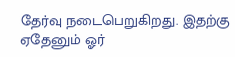தேர்வு நடைபெறுகிறது. இதற்கு ஏதேனும் ஓர்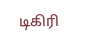டிகிரி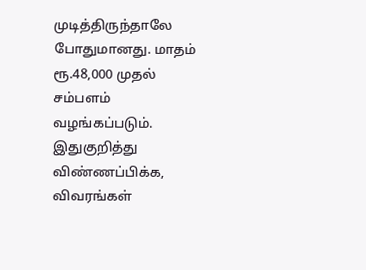முடித்திருந்தாலே போதுமானது. மாதம் ரூ.48,000 முதல் சம்பளம் வழங்கப்படும். இதுகுறித்து விண்ணப்பிக்க, விவரங்கள்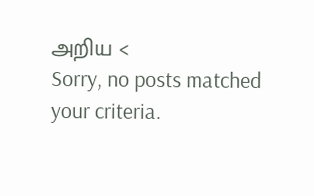அறிய <
Sorry, no posts matched your criteria.